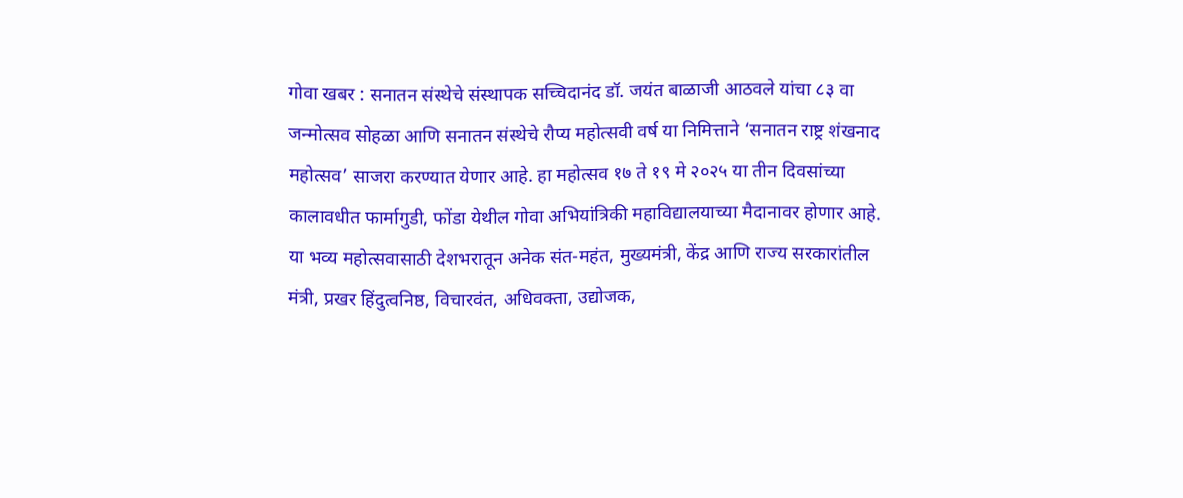गोवा खबर : सनातन संस्थेचे संस्थापक सच्चिदानंद डॉ. जयंत बाळाजी आठवले यांचा ८३ वा जन्मोत्सव सोहळा आणि सनातन संस्थेचे रौप्य महोत्सवी वर्ष या निमित्ताने ‘सनातन राष्ट्र शंखनाद महोत्सव’ साजरा करण्यात येणार आहे. हा महोत्सव १७ ते १९ मे २०२५ या तीन दिवसांच्या कालावधीत फार्मागुडी, फोंडा येथील गोवा अभियांत्रिकी महाविद्यालयाच्या मैदानावर होणार आहे.
या भव्य महोत्सवासाठी देशभरातून अनेक संत-महंत, मुख्यमंत्री, केंद्र आणि राज्य सरकारांतील मंत्री, प्रखर हिंदुत्वनिष्ठ, विचारवंत, अधिवक्ता, उद्योजक,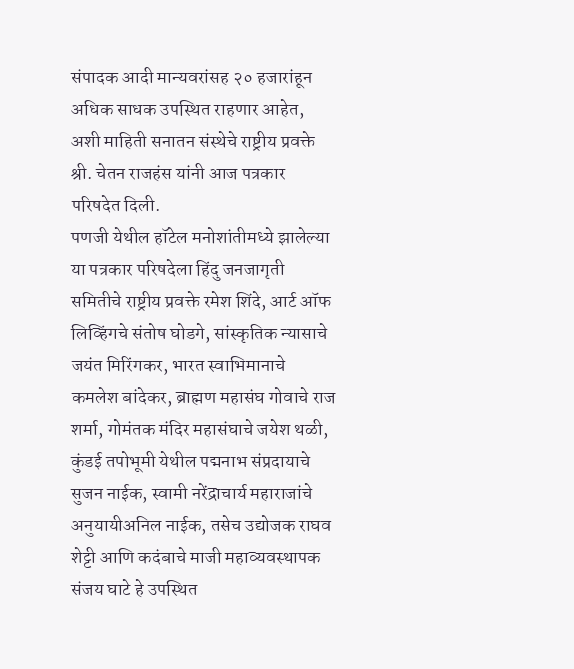संपादक आदी मान्यवरांसह २० हजारांहून अधिक साधक उपस्थित राहणार आहेत, अशी माहिती सनातन संस्थेचे राष्ट्रीय प्रवक्ते श्री. चेतन राजहंस यांनी आज पत्रकार परिषदेत दिली.
पणजी येथील हॉटेल मनोशांतीमध्ये झालेल्या या पत्रकार परिषदेला हिंदु जनजागृती समितीचे राष्ट्रीय प्रवक्ते रमेश शिंदे, आर्ट ऑफ लिव्हिंगचे संतोष घोडगे, सांस्कृतिक न्यासाचे जयंत मिरिंगकर, भारत स्वाभिमानाचे कमलेश बांदेकर, ब्राह्मण महासंघ गोवाचे राज शर्मा, गोमंतक मंदिर महासंघाचे जयेश थळी, कुंडई तपोभूमी येथील पद्मनाभ संप्रदायाचे सुजन नाईक, स्वामी नरेंद्राचार्य महाराजांचे अनुयायीअनिल नाईक, तसेच उद्योजक राघव शेट्टी आणि कदंबाचे माजी महाव्यवस्थापक संजय घाटे हे उपस्थित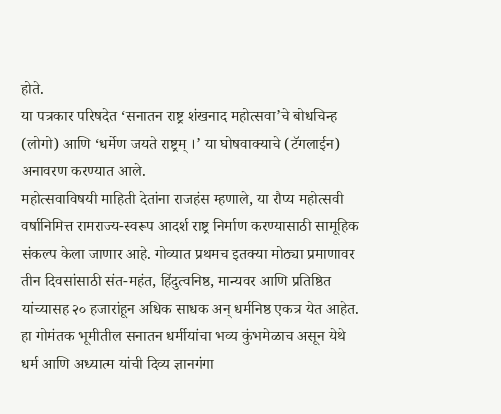होते.
या पत्रकार परिषदेत ‘सनातन राष्ट्र शंखनाद महोत्सवा’चे बोधचिन्ह (लोगो) आणि ‘धर्मेण जयते राष्ट्रम् ।’ या घोषवाक्याचे (टॅगलाईन) अनावरण करण्यात आले.
महोत्सवाविषयी माहिती देतांना राजहंस म्हणाले, या रौप्य महोत्सवी वर्षानिमित्त रामराज्य-स्वरूप आदर्श राष्ट्र निर्माण करण्यासाठी सामूहिक संकल्प केला जाणार आहे. गोव्यात प्रथमच इतक्या मोठ्या प्रमाणावर तीन दिवसांसाठी संत-महंत, हिंदुत्वनिष्ठ, मान्यवर आणि प्रतिष्ठित यांच्यासह २० हजारांहून अधिक साधक अन् धर्मनिष्ठ एकत्र येत आहेत. हा गोमंतक भूमीतील सनातन धर्मीयांचा भव्य कुंभमेळाच असून येथे धर्म आणि अध्यात्म यांची दिव्य ज्ञानगंगा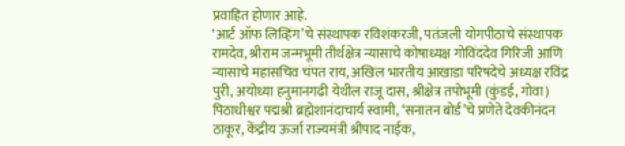प्रवाहित होणार आहे.
‘आर्ट ऑफ लिव्हिंग’चे संस्थापक रविशंकरजी, पतंजली योगपीठाचे संस्थापक रामदेव, श्रीराम जन्मभूमी तीर्थक्षेत्र न्यासाचे कोषाध्यक्ष गोविंददेव गिरिजी आणि न्यासाचे महासचिव चंपत राय, अखिल भारतीय आखाडा परिषदेचे अध्यक्ष रविंद्र पुरी, अयोध्या हनुमानगढी येथील राजू दास, श्रीक्षेत्र तपोभूमी (कुंडई, गोवा) पिठाधीश्वर पद्मश्री ब्रह्मेशानंदाचार्य स्वामी, ‘सनातन बोर्ड’चे प्रणेते देवकीनंदन ठाकूर, केंद्रीय ऊर्जा राज्यमंत्री श्रीपाद नाईक,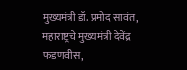मुख्यमंत्री डॉ. प्रमोद सावंत, महाराष्ट्रचे मुख्यमंत्री देवेंद्र फडणवीस,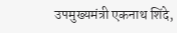उपमुख्यमंत्री एकनाथ शिंदे,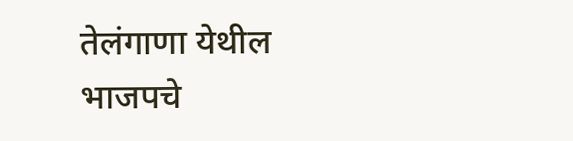तेलंगाणा येथील भाजपचे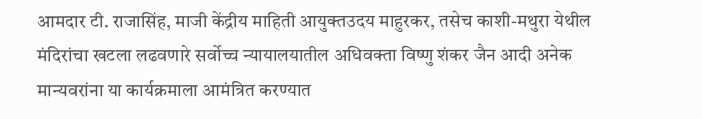आमदार टी. राजासिंह, माजी केंद्रीय माहिती आयुक्तउदय माहुरकर, तसेच काशी-मथुरा येथील मंदिरांचा खटला लढवणारे सर्वोच्च न्यायालयातील अधिवक्ता विष्णु शंकर जैन आदी अनेक मान्यवरांना या कार्यक्रमाला आमंत्रित करण्यात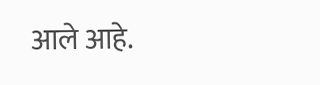आले आहे.